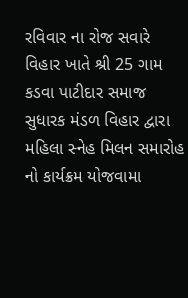રવિવાર ના રોજ સવારે વિહાર ખાતે શ્રી 25 ગામ કડવા પાટીદાર સમાજ સુધારક મંડળ વિહાર દ્વારા મહિલા સ્નેહ મિલન સમારોહ નો કાર્યક્રમ યોજવામા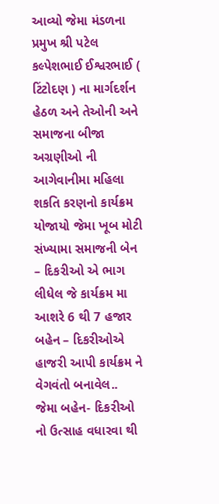આવ્યો જેમા મંડળના પ્રમુખ શ્રી પટેલ કલ્પેશભાઈ ઈશ્વરભાઈ ( ટિંટોદણ ) ના માર્ગદર્શન હેઠળ અને તેઓની અને સમાજના બીજા અગ્રણીઓ ની આગેવાનીમા મહિલા શકતિ કરણનો કાર્યક્રમ યોજાયો જેમા ખૂબ મોટી સંખ્યામા સમાજની બેન – દિકરીઓ એ ભાગ લીધેલ જે કાર્યક્રમ મા આશરે 6 થી 7 હજાર બહેન – દિકરીઓએ હાજરી આપી કાર્યક્રમ ને વેગવંતો બનાવેલ..
જેમા બહેન- દિકરીઓ નો ઉત્સાહ વધારવા થી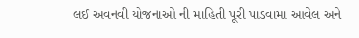લઈ અવનવી યોજનાઓ ની માહિતી પૂરી પાડવામા આવેલ અને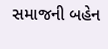સમાજની બહેન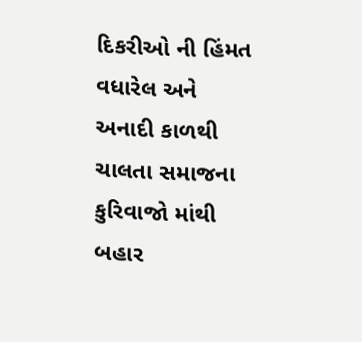દિકરીઓ ની હિંમત વધારેલ અને અનાદી કાળથી ચાલતા સમાજના કુરિવાજો માંથી બહાર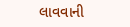લાવવાની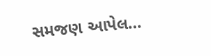સમજણ આપેલ…